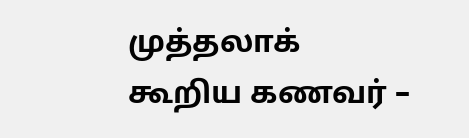முத்தலாக் கூறிய கணவர் –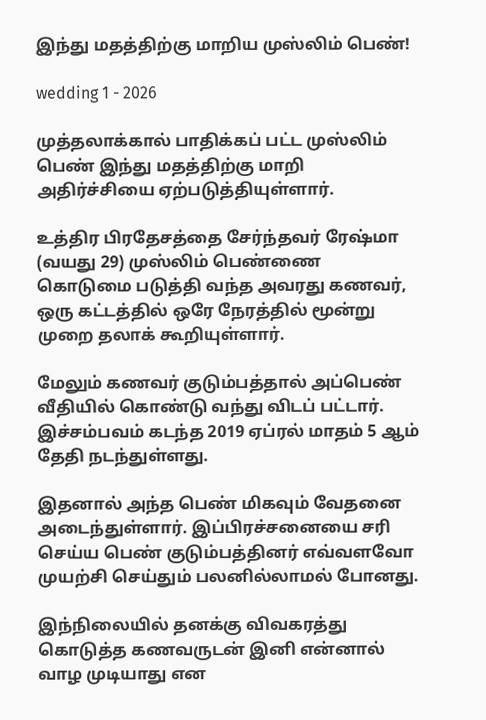இந்து மதத்திற்கு மாறிய முஸ்லிம் பெண்!

wedding 1 - 2026

முத்தலாக்கால் பாதிக்கப் பட்ட முஸ்லிம் பெண் இந்து மதத்திற்கு மாறி அதிர்ச்சியை ஏற்படுத்தியுள்ளார்.

உத்திர பிரதேசத்தை சேர்ந்தவர் ரேஷ்மா (வயது 29) முஸ்லிம் பெண்ணை கொடுமை படுத்தி வந்த அவரது கணவர், ஒரு கட்டத்தில் ஒரே நேரத்தில் மூன்று முறை தலாக் கூறியுள்ளார்.

மேலும் கணவர் குடும்பத்தால் அப்பெண் வீதியில் கொண்டு வந்து விடப் பட்டார். இச்சம்பவம் கடந்த 2019 ஏப்ரல் மாதம் 5 ஆம் தேதி நடந்துள்ளது.

இதனால் அந்த பெண் மிகவும் வேதனை அடைந்துள்ளார். இப்பிரச்சனையை சரி செய்ய பெண் குடும்பத்தினர் எவ்வளவோ முயற்சி செய்தும் பலனில்லாமல் போனது.

இந்நிலையில் தனக்கு விவகரத்து கொடுத்த கணவருடன் இனி என்னால் வாழ முடியாது என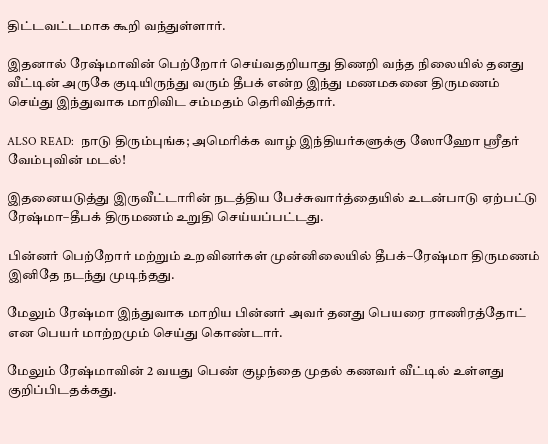திட்டவட்டமாக கூறி வந்துள்ளார்.

இதனால் ரேஷ்மாவின் பெற்றோர் செய்வதறியாது திணறி வந்த நிலையில் தனது வீட்டின் அருகே குடியிருந்து வரும் தீபக் என்ற இந்து மணமகனை திருமணம் செய்து இந்துவாக மாறிவிட சம்மதம் தெரிவித்தார்.

ALSO READ:  நாடு திரும்புங்க; அமெரிக்க வாழ் இந்தியர்களுக்கு ஸோஹோ ஸ்ரீதர் வேம்புவின் மடல்!

இதனையடுத்து இருவீட்டாரின் நடத்திய பேச்சுவார்த்தையில் உடன்பாடு ஏற்பட்டு ரேஷ்மா–தீபக் திருமணம் உறுதி செய்யப்பட்டது.

பின்னர் பெற்றோர் மற்றும் உறவினர்கள் முன்னிலையில் தீபக்–ரேஷ்மா திருமணம் இனிதே நடந்து முடிந்தது.

மேலும் ரேஷ்மா இந்துவாக மாறிய பின்னர் அவர் தனது பெயரை ராணிரத்தோட் என பெயர் மாற்றமும் செய்து கொண்டார்.

மேலும் ரேஷ்மாவின் 2 வயது பெண் குழந்தை முதல் கணவர் வீட்டில் உள்ளது குறிப்பிடதக்கது.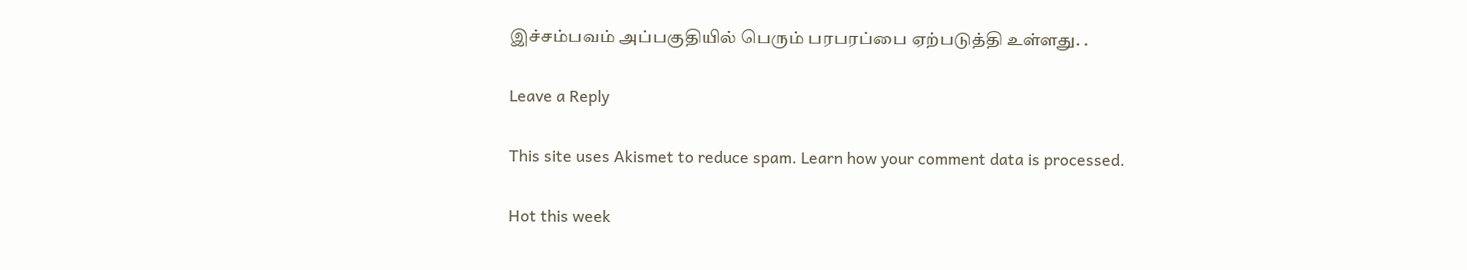இச்சம்பவம் அப்பகுதியில் பெரும் பரபரப்பை ஏற்படுத்தி உள்ளது. .

Leave a Reply

This site uses Akismet to reduce spam. Learn how your comment data is processed.

Hot this week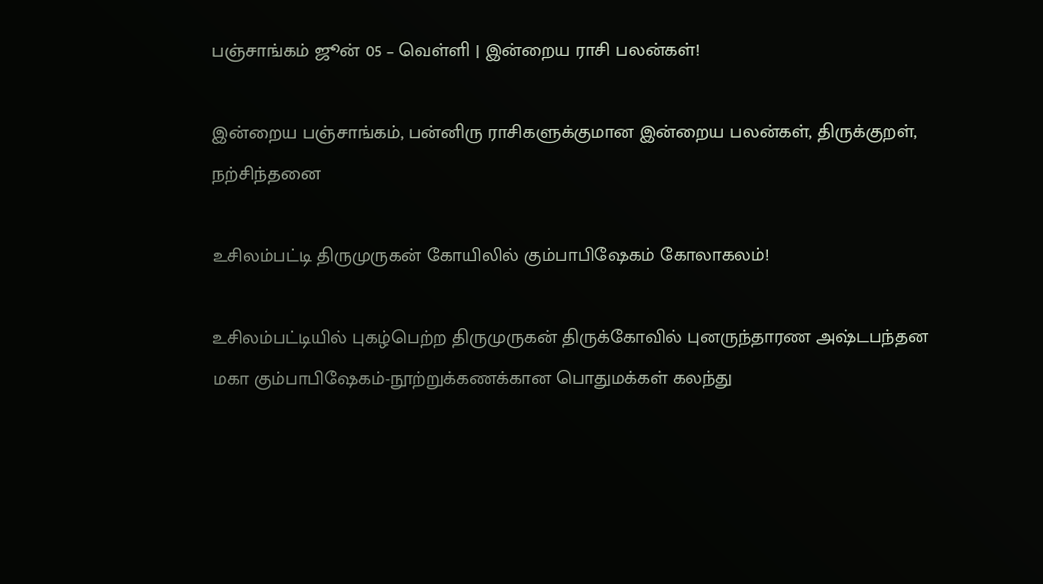பஞ்சாங்கம் ஜூன் 05 – வெள்ளி | இன்றைய ராசி பலன்கள்!

இன்றைய பஞ்சாங்கம், பன்னிரு ராசிகளுக்குமான இன்றைய பலன்கள், திருக்குறள், நற்சிந்தனை

உசிலம்பட்டி திருமுருகன் கோயிலில் கும்பாபிஷேகம் கோலாகலம்!

உசிலம்பட்டியில் புகழ்பெற்ற திருமுருகன் திருக்கோவில் புனருந்தாரண அஷ்டபந்தன மகா கும்பாபிஷேகம்-நூற்றுக்கணக்கான பொதுமக்கள் கலந்து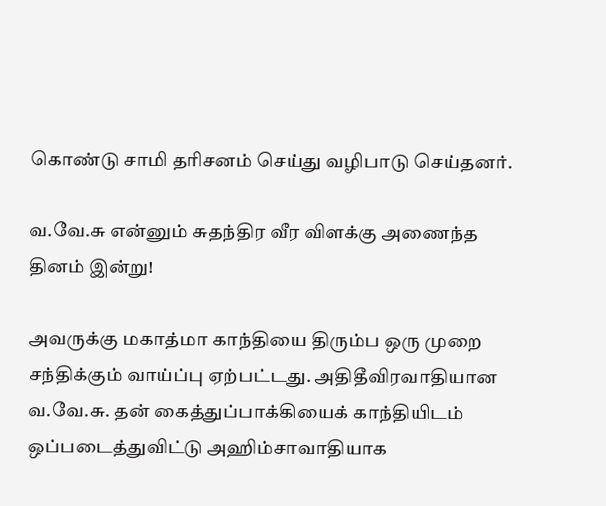கொண்டு சாமி தரிசனம் செய்து வழிபாடு செய்தனர்.

வ.வே.சு என்னும் சுதந்திர வீர விளக்கு அணைந்த தினம் இன்று!

அவருக்கு மகாத்மா காந்தியை திரும்ப ஒரு முறை சந்திக்கும் வாய்ப்பு ஏற்பட்டது. அதிதீவிரவாதியான வ.வே.சு. தன் கைத்துப்பாக்கியைக் காந்தியிடம் ஒப்படைத்துவிட்டு அஹிம்சாவாதியாக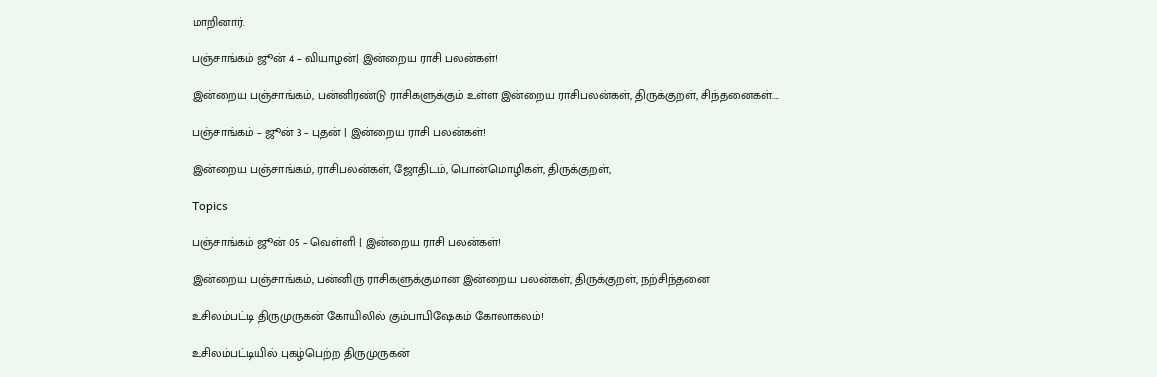மாறினார்.

பஞ்சாங்கம் ஜூன் 4 – வியாழன்| இன்றைய ராசி பலன்கள்!

இன்றைய பஞ்சாங்கம், பன்னிரண்டு ராசிகளுக்கும் உள்ள இன்றைய ராசிபலன்கள், திருக்குறள், சிந்தனைகள்....

பஞ்சாங்கம் – ஜூன் 3 – புதன் | இன்றைய ராசி பலன்கள்!

இன்றைய பஞ்சாங்கம், ராசிபலன்கள், ஜோதிடம், பொன்மொழிகள், திருக்குறள்,

Topics

பஞ்சாங்கம் ஜூன் 05 – வெள்ளி | இன்றைய ராசி பலன்கள்!

இன்றைய பஞ்சாங்கம், பன்னிரு ராசிகளுக்குமான இன்றைய பலன்கள், திருக்குறள், நற்சிந்தனை

உசிலம்பட்டி திருமுருகன் கோயிலில் கும்பாபிஷேகம் கோலாகலம்!

உசிலம்பட்டியில் புகழ்பெற்ற திருமுருகன்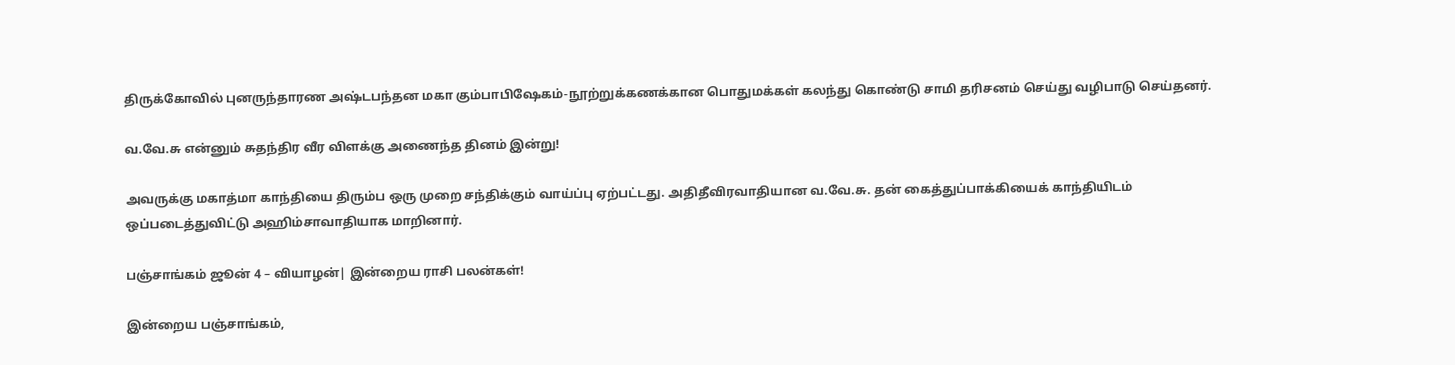திருக்கோவில் புனருந்தாரண அஷ்டபந்தன மகா கும்பாபிஷேகம்-நூற்றுக்கணக்கான பொதுமக்கள் கலந்து கொண்டு சாமி தரிசனம் செய்து வழிபாடு செய்தனர்.

வ.வே.சு என்னும் சுதந்திர வீர விளக்கு அணைந்த தினம் இன்று!

அவருக்கு மகாத்மா காந்தியை திரும்ப ஒரு முறை சந்திக்கும் வாய்ப்பு ஏற்பட்டது. அதிதீவிரவாதியான வ.வே.சு. தன் கைத்துப்பாக்கியைக் காந்தியிடம் ஒப்படைத்துவிட்டு அஹிம்சாவாதியாக மாறினார்.

பஞ்சாங்கம் ஜூன் 4 – வியாழன்| இன்றைய ராசி பலன்கள்!

இன்றைய பஞ்சாங்கம்,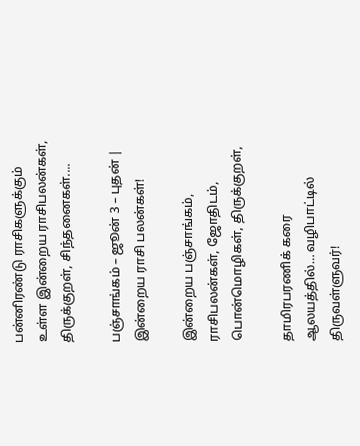பன்னிரண்டு ராசிகளுக்கும் உள்ள இன்றைய ராசிபலன்கள், திருக்குறள், சிந்தனைகள்....

பஞ்சாங்கம் – ஜூன் 3 – புதன் | இன்றைய ராசி பலன்கள்!

இன்றைய பஞ்சாங்கம், ராசிபலன்கள், ஜோதிடம், பொன்மொழிகள், திருக்குறள்,

தாமிரபரணிக் கரை ஆலயத்தில்… வழிபாட்டில் திருவள்ளுவர்!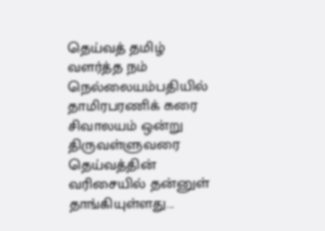தெய்வத் தமிழ் வளர்த்த நம் நெல்லையம்பதியில் தாமிரபரணிக் கரை சிவாலயம் ஒன்று திருவள்ளுவரை தெய்வத்தின் வரிசையில் தன்னுள் தாங்கியுள்ளது...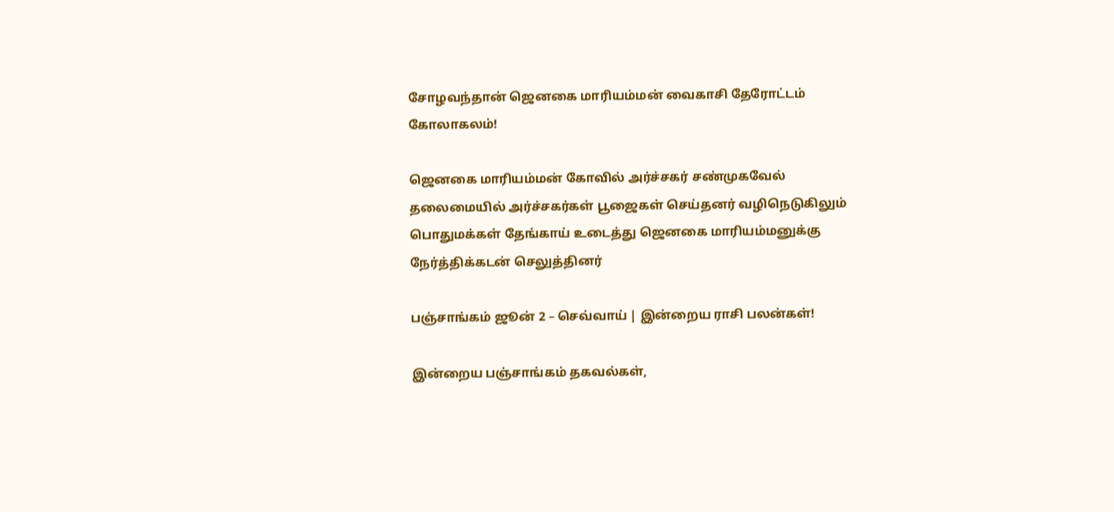சோழவந்தான் ஜெனகை மாரியம்மன் வைகாசி தேரோட்டம் கோலாகலம்!

ஜெனகை மாரியம்மன் கோவில் அர்ச்சகர் சண்முகவேல் தலைமையில் அர்ச்சகர்கள் பூஜைகள் செய்தனர் வழிநெடுகிலும் பொதுமக்கள் தேங்காய் உடைத்து ஜெனகை மாரியம்மனுக்கு நேர்த்திக்கடன் செலுத்தினர்

பஞ்சாங்கம் ஜூன் 2 – செவ்வாய் | இன்றைய ராசி பலன்கள்!

இன்றைய பஞ்சாங்கம் தகவல்கள்,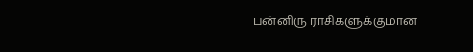பன்னிரு ராசிகளுக்குமான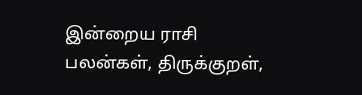இன்றைய ராசி பலன்கள், திருக்குறள்,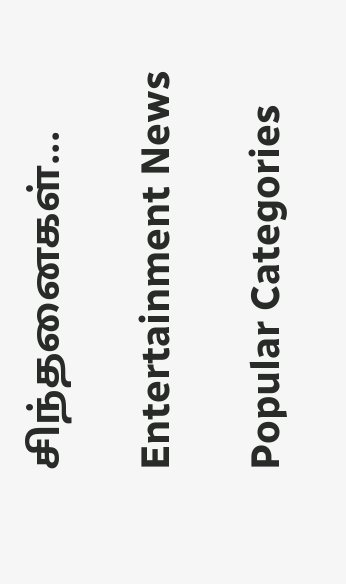சிந்தனைகள்...

Entertainment News

Popular Categories